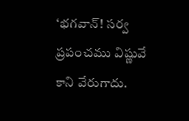‘భగవాన్! సర్వ ప్రపంచము విష్ణువే కాని వేరుగాదు.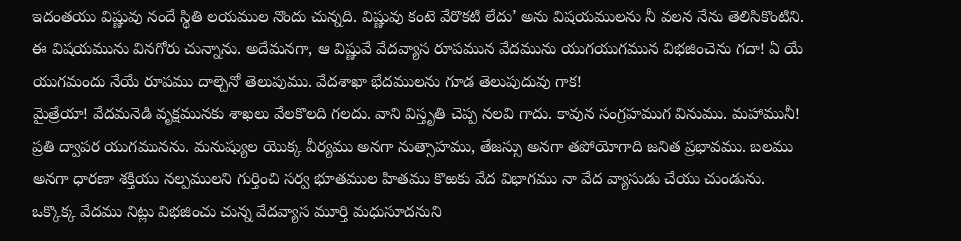ఇదంతయు విష్ణువు నందే స్థితి లయముల నొందు చున్నది. విష్ణువు కంటె వేరొకటి లేదు’ అను విషయములను నీ వలన నేను తెలిసికొంటిని. ఈ విషయమును వినగోరు చున్నాను. అదేమనగా, ఆ విష్ణువే వేదవ్యాస రూపమున వేదమును యుగయుగమున విభజించెను గదా! ఏ యే యుగమందు నేయే రూపము దాల్చెనో తెలుపుము. వేదశాఖా భేదములను గూడ తెలుపుదువు గాక!
మైత్రేయా! వేదమనెడి వృక్షమునకు శాఖలు వేలకొలది గలదు. వాని విస్తృతి చెప్ప నలవి గాదు. కావున సంగ్రహముగ వినుము. మహామునీ! ప్రతి ద్వాపర యుగమునను. మనుష్యుల యొక్క వీర్యము అనగా నుత్సాహము, తేజస్సు అనగా తపోయోగాది జనిత ప్రభావము. బలము అనగా ధారణా శక్తియు నల్పములని గుర్తించి సర్వ భూతముల హితము కొఱకు వేద విభాగము నా వేద వ్యాసుడు చేయు చుండును. ఒక్కొక్క వేదము నిట్లు విభజించు చున్న వేదవ్యాస మూర్తి మధుసూదనుని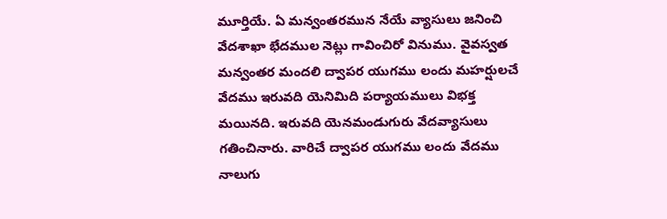మూర్తియే. ఏ మన్వంతరమున నేయే వ్యాసులు జనించి వేదశాఖా భేదముల నెట్లు గావించిరో వినుము. వైవస్వత మన్వంతర మందలి ద్వాపర యుగము లందు మహర్షులచే వేదము ఇరువది యెనిమిది పర్యాయములు విభక్త మయినది. ఇరువది యెనమండుగురు వేదవ్యాసులు గతించినారు. వారిచే ద్వాపర యుగము లందు వేదము నాలుగు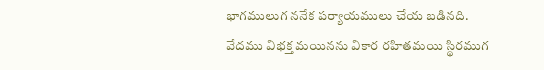భాగములుగ ననేక పర్యాయములు చేయ బడినది.
వేదము విభక్త మయినను వికార రహితమయి స్థిరముగ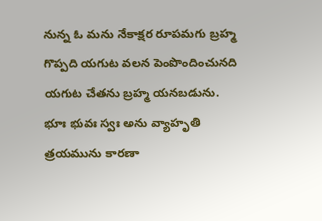నున్న ఓ మను నేకాక్షర రూపమగు బ్రహ్మ గొప్పది యగుట వలన పెంపొందించునది యగుట చేతను బ్రహ్మ యనబడును. భూః భువః స్వః అను వ్యాహృతి త్రయమును కారణా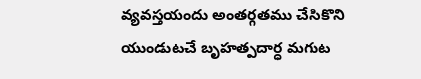వ్యవస్తయందు అంతర్గతము చేసికొని యుండుటచే బృహత్పదార్ధ మగుట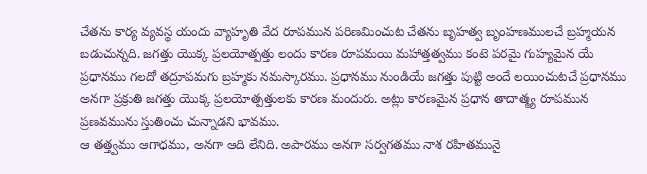చేతను కార్య వ్యవస్థ యందు వ్యాహృతి వేద రూపమున పరిణమించుట చేతను బృహత్వ బృంహణములచే బ్రహ్మయన బడుచున్నది. జగత్తు యొక్క ప్రలయోత్పత్తు లందు కారణ రూపమయి మహాత్తత్వము కంటె పరమై గుహ్యమైన యే ప్రధానము గలదో తద్రూపమగు బ్రహ్మకు నమస్కారము. ప్రధానము నుండియే జగత్తు పుట్టి అందే లయించుటచే ప్రధానము అనగా ప్రక్రుతి జగత్తు యొక్క ప్రలయోత్పత్తులకు కారణ మందురు. అట్లు కారణమైన ప్రధాన తాదాత్మ్య రూపమున ప్రణవమును స్తుతించు చున్నాడని భావము.
ఆ తత్త్వము ఆగాధము, అనగా ఆది లేనిది. అపారము అనగా సర్వగతము నాశ రహితమునై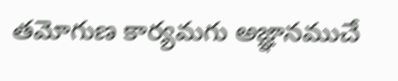తమోగుణ కార్యమగు అజ్ఞానముచే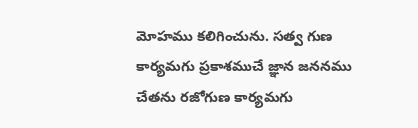మోహము కలిగించును. సత్వ గుణ కార్యమగు ప్రకాశముచే జ్ఞాన జననము చేతను రజోగుణ కార్యమగు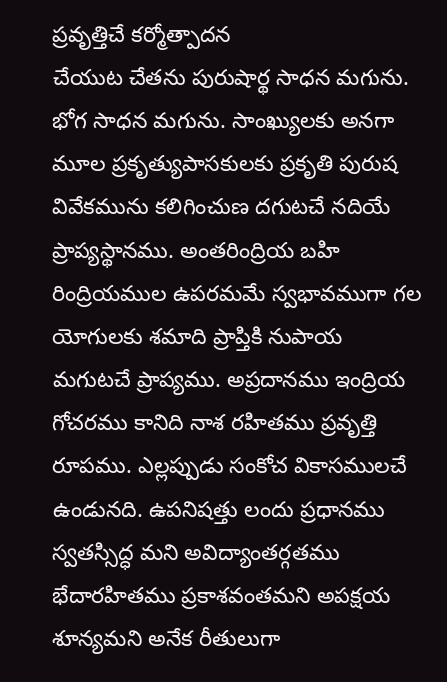ప్రవృత్తిచే కర్మోత్పాదన
చేయుట చేతను పురుషార్థ సాధన మగును. భోగ సాధన మగును. సాంఖ్యులకు అనగా మూల ప్రకృత్యుపాసకులకు ప్రకృతి పురుష వివేకమును కలిగించుణ దగుటచే నదియే ప్రాప్యస్థానము. అంతరింద్రియ బహి రింద్రియముల ఉపరమమే స్వభావముగా గల యోగులకు శమాది ప్రాప్తికి నుపాయ మగుటచే ప్రాప్యము. అప్రదానము ఇంద్రియ గోచరము కానిది నాశ రహితము ప్రవృత్తి రూపము. ఎల్లప్పుడు సంకోచ వికాసములచే ఉండునది. ఉపనిషత్తు లందు ప్రధానము స్వతస్సిద్ధ మని అవిద్యాంతర్గతము భేదారహితము ప్రకాశవంతమని అపక్షయ శూన్యమని అనేక రీతులుగా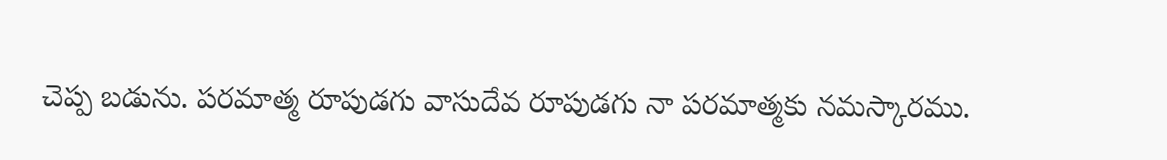చెప్ప బడును. పరమాత్మ రూపుడగు వాసుదేవ రూపుడగు నా పరమాత్మకు నమస్కారము.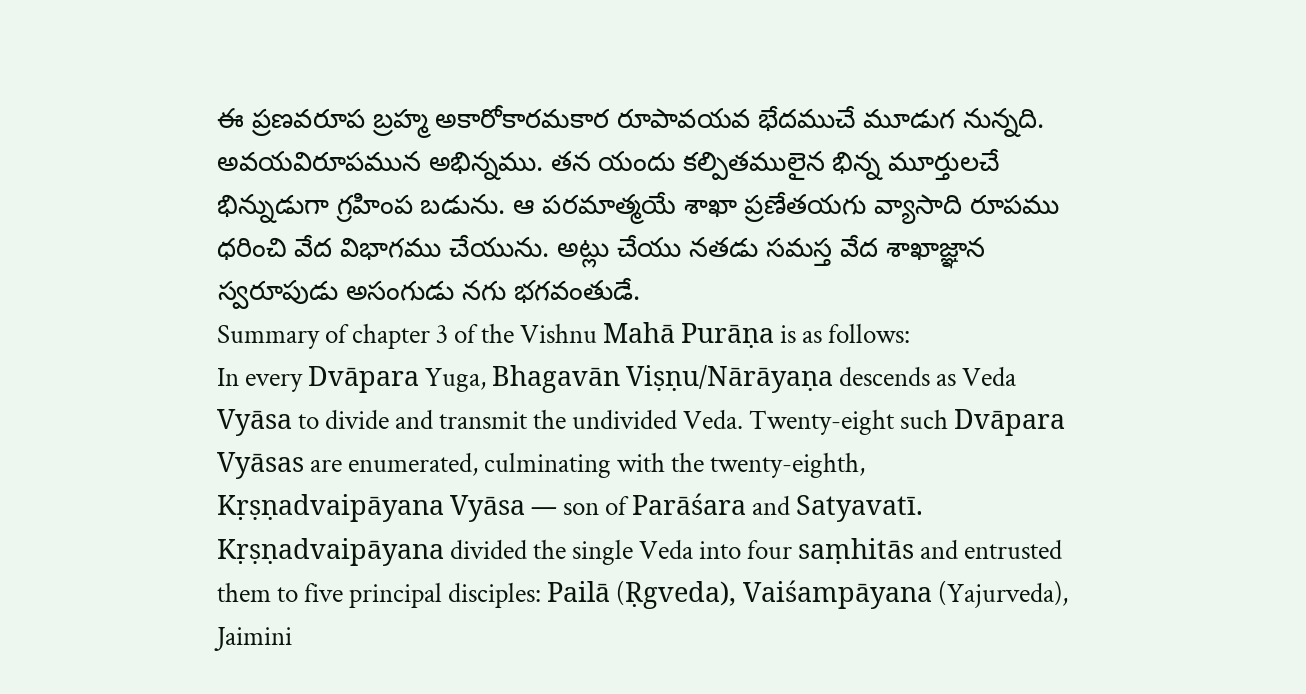ఈ ప్రణవరూప బ్రహ్మ అకారోకారమకార రూపావయవ భేదముచే మూడుగ నున్నది. అవయవిరూపమున అభిన్నము. తన యందు కల్పితములైన భిన్న మూర్తులచే భిన్నుడుగా గ్రహింప బడును. ఆ పరమాత్మయే శాఖా ప్రణేతయగు వ్యాసాది రూపము ధరించి వేద విభాగము చేయును. అట్లు చేయు నతడు సమస్త వేద శాఖాజ్ఞాన స్వరూపుడు అసంగుడు నగు భగవంతుడే.
Summary of chapter 3 of the Vishnu Mahā Purāṇa is as follows:
In every Dvāpara Yuga, Bhagavān Viṣṇu/Nārāyaṇa descends as Veda Vyāsa to divide and transmit the undivided Veda. Twenty-eight such Dvāpara Vyāsas are enumerated, culminating with the twenty-eighth, Kṛṣṇadvaipāyana Vyāsa — son of Parāśara and Satyavatī. Kṛṣṇadvaipāyana divided the single Veda into four saṃhitās and entrusted them to five principal disciples: Pailā (Ṛgveda), Vaiśampāyana (Yajurveda), Jaimini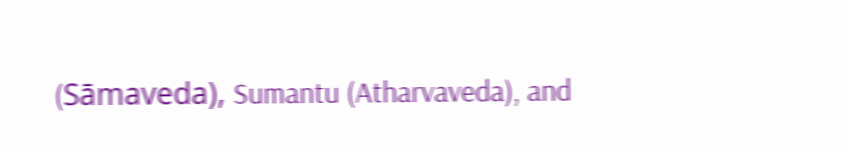(Sāmaveda), Sumantu (Atharvaveda), and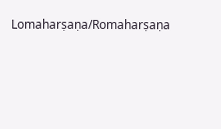Lomaharṣaṇa/Romaharṣaṇa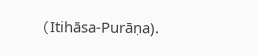(Itihāsa-Purāṇa).